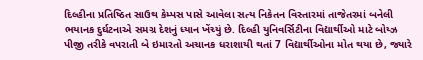દિલ્હીના પ્રતિષ્ઠિત સાઉથ કેમ્પસ પાસે આવેલા સત્ય નિકેતન વિસ્તારમાં તાજેતરમાં બનેલી ભયાનક દુર્ઘટનાએ સમગ્ર દેશનું ધ્યાન ખેંચ્યું છે. દિલ્હી યુનિવર્સિટીના વિદ્યાર્થીઓ માટે બોય્ઝ પીજી તરીકે વપરાતી બે ઇમારતો અચાનક ધરાશાયી થતાં 7 વિદ્યાર્થીઓના મોત થયા છે, જ્યારે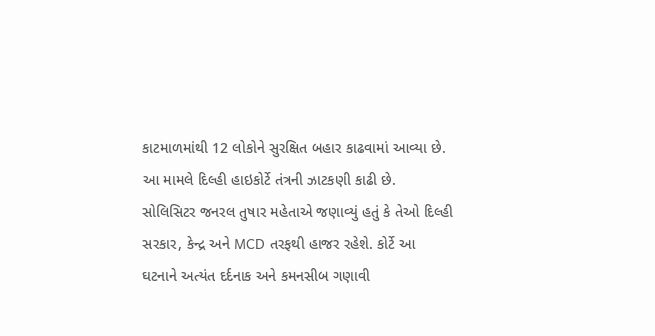કાટમાળમાંથી 12 લોકોને સુરક્ષિત બહાર કાઢવામાં આવ્યા છે. આ મામલે દિલ્હી હાઇકોર્ટે તંત્રની ઝાટકણી કાઢી છે.
સોલિસિટર જનરલ તુષાર મહેતાએ જણાવ્યું હતું કે તેઓ દિલ્હી સરકાર, કેન્દ્ર અને MCD તરફથી હાજર રહેશે. કોર્ટે આ ઘટનાને અત્યંત દર્દનાક અને કમનસીબ ગણાવી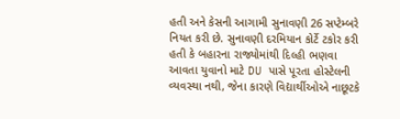હતી અને કેસની આગામી સુનાવણી 26 સપ્ટેમ્બરે નિયત કરી છે. સુનાવણી દરમિયાન કોર્ટે ટકોર કરી હતી કે બહારના રાજ્યોમાંથી દિલ્હી ભણવા આવતા યુવાનો માટે DU પાસે પૂરતા હોસ્ટેલની વ્યવસ્થા નથી, જેના કારણે વિદ્યાર્થીઓએ નાછૂટકે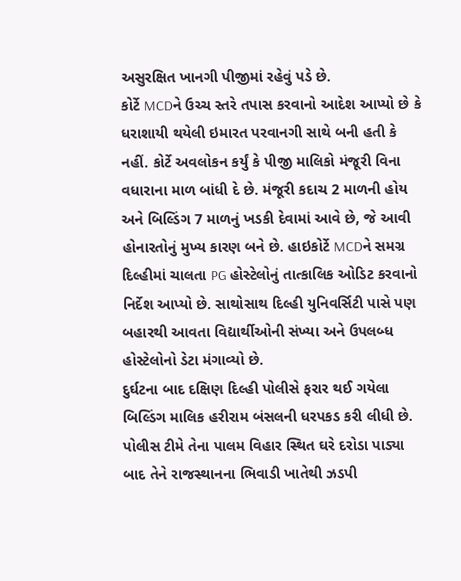અસુરક્ષિત ખાનગી પીજીમાં રહેવું પડે છે.
કોર્ટે MCDને ઉચ્ચ સ્તરે તપાસ કરવાનો આદેશ આપ્યો છે કે ધરાશાયી થયેલી ઇમારત પરવાનગી સાથે બની હતી કે નહીં. કોર્ટે અવલોકન કર્યું કે પીજી માલિકો મંજૂરી વિના વધારાના માળ બાંધી દે છે. મંજૂરી કદાચ 2 માળની હોય અને બિલ્ડિંગ 7 માળનું ખડકી દેવામાં આવે છે, જે આવી હોનારતોનું મુખ્ય કારણ બને છે. હાઇકોર્ટે MCDને સમગ્ર દિલ્હીમાં ચાલતા PG હોસ્ટેલોનું તાત્કાલિક ઓડિટ કરવાનો નિર્દેશ આપ્યો છે. સાથોસાથ દિલ્હી યુનિવર્સિટી પાસે પણ બહારથી આવતા વિદ્યાર્થીઓની સંખ્યા અને ઉપલબ્ધ હોસ્ટેલોનો ડેટા મંગાવ્યો છે.
દુર્ઘટના બાદ દક્ષિણ દિલ્હી પોલીસે ફરાર થઈ ગયેલા બિલ્ડિંગ માલિક હરીરામ બંસલની ધરપકડ કરી લીધી છે. પોલીસ ટીમે તેના પાલમ વિહાર સ્થિત ઘરે દરોડા પાડ્યા બાદ તેને રાજસ્થાનના ભિવાડી ખાતેથી ઝડપી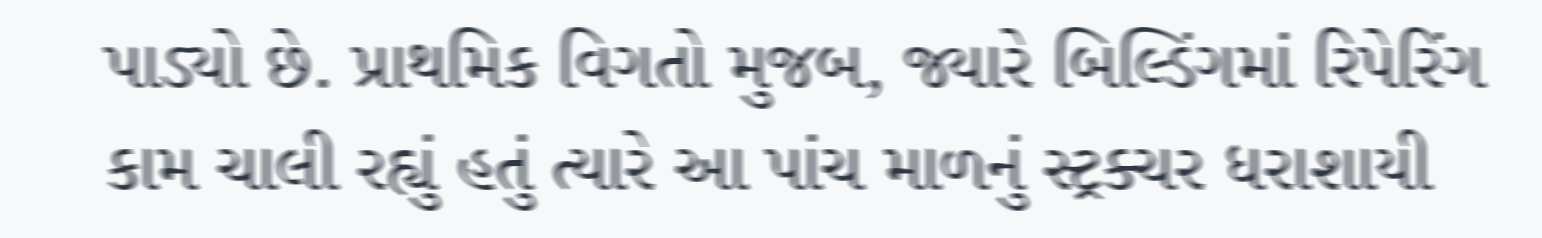પાડ્યો છે. પ્રાથમિક વિગતો મુજબ, જ્યારે બિલ્ડિંગમાં રિપેરિંગ કામ ચાલી રહ્યું હતું ત્યારે આ પાંચ માળનું સ્ટ્રક્ચર ધરાશાયી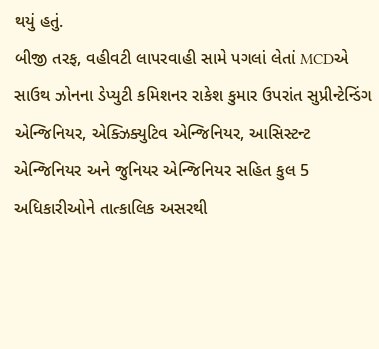થયું હતું.
બીજી તરફ, વહીવટી લાપરવાહી સામે પગલાં લેતાં MCDએ સાઉથ ઝોનના ડેપ્યુટી કમિશનર રાકેશ કુમાર ઉપરાંત સુપ્રીન્ટેન્ડિંગ એન્જિનિયર, એક્ઝિક્યુટિવ એન્જિનિયર, આસિસ્ટન્ટ એન્જિનિયર અને જુનિયર એન્જિનિયર સહિત કુલ 5 અધિકારીઓને તાત્કાલિક અસરથી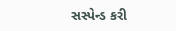સસ્પેન્ડ કરી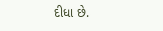દીધા છે.